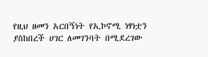የዚህ ዘመን አርበኝነት የኢኮኖሚ ነፃነቷን ያስከበረች ሀገር ለመገንባት በሚደረገው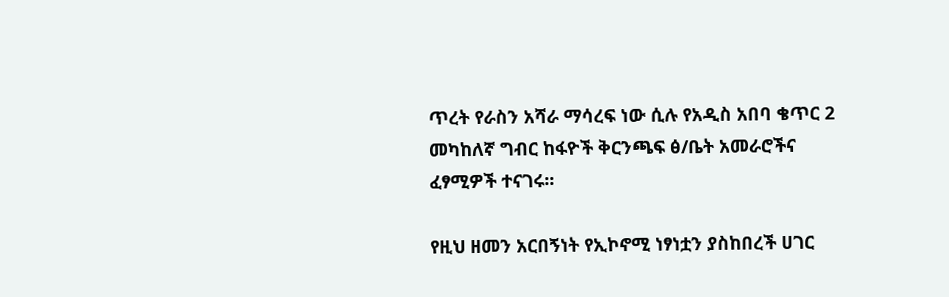ጥረት የራስን አሻራ ማሳረፍ ነው ሲሉ የአዲስ አበባ ቄጥር 2 መካከለኛ ግብር ከፋዮች ቅርንጫፍ ፅ/ቤት አመራሮችና ፈፃሚዎች ተናገሩ፡፡

የዚህ ዘመን አርበኝነት የኢኮኖሚ ነፃነቷን ያስከበረች ሀገር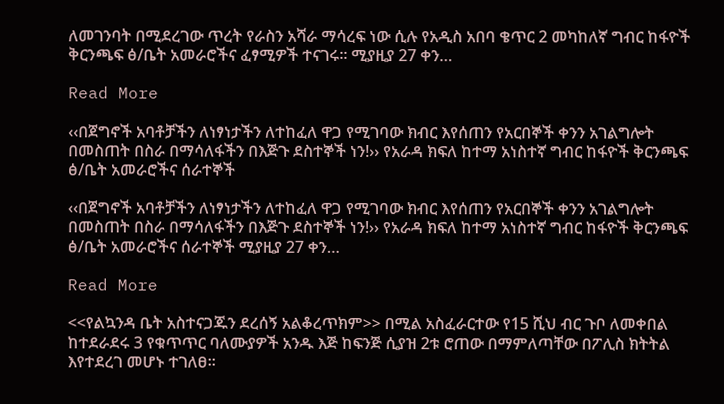ለመገንባት በሚደረገው ጥረት የራስን አሻራ ማሳረፍ ነው ሲሉ የአዲስ አበባ ቄጥር 2 መካከለኛ ግብር ከፋዮች ቅርንጫፍ ፅ/ቤት አመራሮችና ፈፃሚዎች ተናገሩ፡፡ ሚያዚያ 27 ቀን…

Read More

‹‹በጀግኖች አባቶቻችን ለነፃነታችን ለተከፈለ ዋጋ የሚገባው ክብር እየሰጠን የአርበኞች ቀንን አገልግሎት በመስጠት በስራ በማሳለፋችን በእጅጉ ደስተኞች ነን!›› የአራዳ ክፍለ ከተማ አነስተኛ ግብር ከፋዮች ቅርንጫፍ ፅ/ቤት አመራሮችና ሰራተኞች

‹‹በጀግኖች አባቶቻችን ለነፃነታችን ለተከፈለ ዋጋ የሚገባው ክብር እየሰጠን የአርበኞች ቀንን አገልግሎት በመስጠት በስራ በማሳለፋችን በእጅጉ ደስተኞች ነን!›› የአራዳ ክፍለ ከተማ አነስተኛ ግብር ከፋዮች ቅርንጫፍ ፅ/ቤት አመራሮችና ሰራተኞች ሚያዚያ 27 ቀን…

Read More

<<የልኳንዳ ቤት አስተናጋጁን ደረሰኝ አልቆረጥክም>> በሚል አስፈራርተው የ15 ሺህ ብር ጉቦ ለመቀበል ከተደራደሩ 3 የቁጥጥር ባለሙያዎች አንዱ እጅ ከፍንጅ ሲያዝ 2ቱ ሮጠው በማምለጣቸው በፖሊስ ክትትል እየተደረገ መሆኑ ተገለፀ።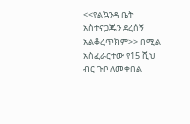<<የልኳንዳ ቤት አስተናጋጁን ደረሰኝ አልቆረጥክም>> በሚል አስፈራርተው የ15 ሺህ ብር ጉቦ ለመቀበል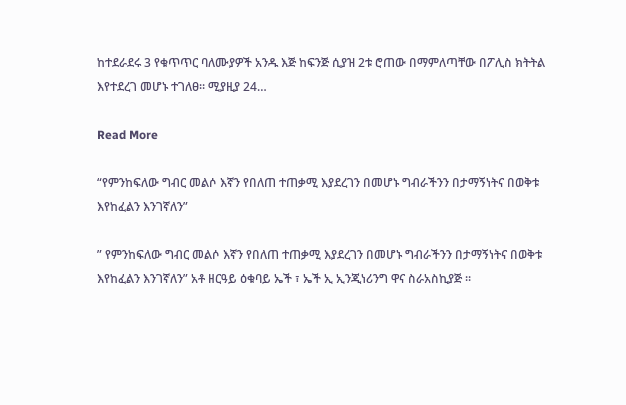ከተደራደሩ 3 የቁጥጥር ባለሙያዎች አንዱ እጅ ከፍንጅ ሲያዝ 2ቱ ሮጠው በማምለጣቸው በፖሊስ ክትትል እየተደረገ መሆኑ ተገለፀ። ሚያዚያ 24…

Read More

“የምንከፍለው ግብር መልሶ እኛን የበለጠ ተጠቃሚ እያደረገን በመሆኑ ግብራችንን በታማኝነትና በወቅቱ እየከፈልን እንገኛለን”

” የምንከፍለው ግብር መልሶ እኛን የበለጠ ተጠቃሚ እያደረገን በመሆኑ ግብራችንን በታማኝነትና በወቅቱ እየከፈልን እንገኛለን” አቶ ዘርዓይ ዕቁባይ ኤች ፣ ኤች ኢ ኢንጂነሪንግ ዋና ስራአስኪያጅ ።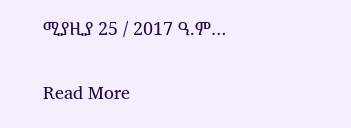ሚያዚያ 25 / 2017 ዓ.ም…

Read More